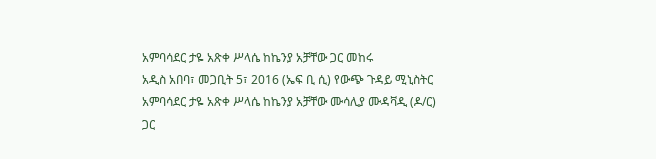አምባሳደር ታዬ አጽቀ ሥላሴ ከኬንያ አቻቸው ጋር መከሩ
አዲስ አበባ፣ መጋቢት 5፣ 2016 (ኤፍ ቢ ሲ) የውጭ ጉዳይ ሚኒስትር አምባሳደር ታዬ አጽቀ ሥላሴ ከኬንያ አቻቸው ሙሳሊያ ሙዳቫዲ (ዶ/ር) ጋር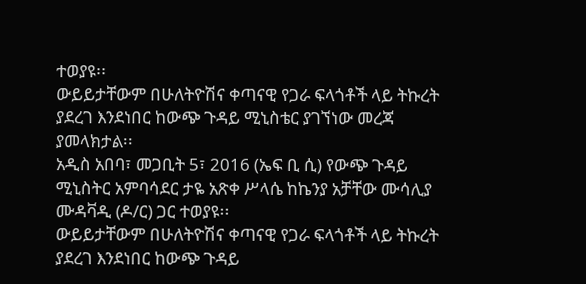ተወያዩ፡፡
ውይይታቸውም በሁለትዮሽና ቀጣናዊ የጋራ ፍላጎቶች ላይ ትኩረት ያደረገ እንደነበር ከውጭ ጉዳይ ሚኒስቴር ያገኘነው መረጃ ያመላክታል፡፡
አዲስ አበባ፣ መጋቢት 5፣ 2016 (ኤፍ ቢ ሲ) የውጭ ጉዳይ ሚኒስትር አምባሳደር ታዬ አጽቀ ሥላሴ ከኬንያ አቻቸው ሙሳሊያ ሙዳቫዲ (ዶ/ር) ጋር ተወያዩ፡፡
ውይይታቸውም በሁለትዮሽና ቀጣናዊ የጋራ ፍላጎቶች ላይ ትኩረት ያደረገ እንደነበር ከውጭ ጉዳይ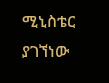ሚኒስቴር ያገኘነው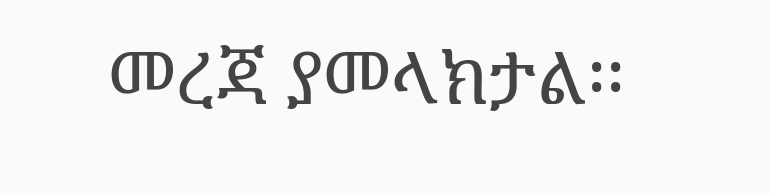መረጃ ያመላክታል፡፡